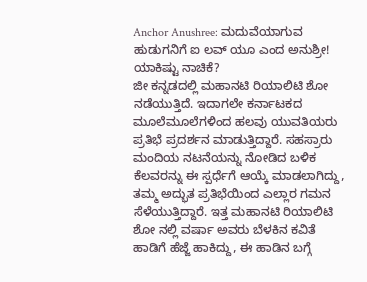Anchor Anushree: ಮದುವೆಯಾಗುವ ಹುಡುಗನಿಗೆ ಐ ಲವ್ ಯೂ ಎಂದ ಅನುಶ್ರೀ! ಯಾಕಿಷ್ಟು ನಾಚಿಕೆ?
ಜೀ ಕನ್ನಡದಲ್ಲಿ ಮಹಾನಟಿ ರಿಯಾಲಿಟಿ ಶೋ ನಡೆಯುತ್ತಿದೆ. ಇದಾಗಲೇ ಕರ್ನಾಟಕದ ಮೂಲೆಮೂಲೆಗಳಿಂದ ಹಲವು ಯುವತಿಯರು ಪ್ರತಿಭೆ ಪ್ರದರ್ಶನ ಮಾಡುತ್ತಿದ್ದಾರೆ. ಸಹಸ್ರಾರು ಮಂದಿಯ ನಟನೆಯನ್ನು ನೋಡಿದ ಬಳಿಕ ಕೆಲವರನ್ನು ಈ ಸ್ಪರ್ಧೆಗೆ ಆಯ್ಕೆ ಮಾಡಲಾಗಿದ್ದು, ತಮ್ಮ ಅದ್ಭುತ ಪ್ರತಿಭೆಯಿಂದ ಎಲ್ಲಾರ ಗಮನ ಸೆಳೆಯುತ್ತಿದ್ದಾರೆ. ಇತ್ತ ಮಹಾನಟಿ ರಿಯಾಲಿಟಿ ಶೋ ನಲ್ಲಿ ವರ್ಷಾ ಅವರು ಬೆಳಕಿನ ಕವಿತೆ ಹಾಡಿಗೆ ಹೆಜ್ಜೆ ಹಾಕಿದ್ದು, ಈ ಹಾಡಿನ ಬಗ್ಗೆ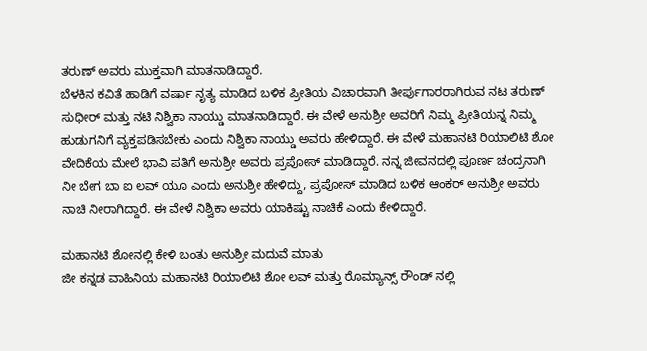ತರುಣ್ ಅವರು ಮುಕ್ತವಾಗಿ ಮಾತನಾಡಿದ್ದಾರೆ.
ಬೆಳಕಿನ ಕವಿತೆ ಹಾಡಿಗೆ ವರ್ಷಾ ನೃತ್ಯ ಮಾಡಿದ ಬಳಿಕ ಪ್ರೀತಿಯ ವಿಚಾರವಾಗಿ ತೀರ್ಪುಗಾರರಾಗಿರುವ ನಟ ತರುಣ್ ಸುಧೀರ್ ಮತ್ತು ನಟಿ ನಿಶ್ವಿಕಾ ನಾಯ್ಡು ಮಾತನಾಡಿದ್ದಾರೆ. ಈ ವೇಳೆ ಅನುಶ್ರೀ ಅವರಿಗೆ ನಿಮ್ಮ ಪ್ರೀತಿಯನ್ನ ನಿಮ್ಮ ಹುಡುಗನಿಗೆ ವ್ಯಕ್ತಪಡಿಸಬೇಕು ಎಂದು ನಿಶ್ವಿಕಾ ನಾಯ್ಡು ಅವರು ಹೇಳಿದ್ದಾರೆ. ಈ ವೇಳೆ ಮಹಾನಟಿ ರಿಯಾಲಿಟಿ ಶೋ ವೇದಿಕೆಯ ಮೇಲೆ ಭಾವಿ ಪತಿಗೆ ಅನುಶ್ರೀ ಅವರು ಪ್ರಪೋಸ್ ಮಾಡಿದ್ದಾರೆ. ನನ್ನ ಜೀವನದಲ್ಲಿ ಪೂರ್ಣ ಚಂದ್ರನಾಗಿ ನೀ ಬೇಗ ಬಾ ಐ ಲವ್ ಯೂ ಎಂದು ಅನುಶ್ರೀ ಹೇಳಿದ್ದು, ಪ್ರಪೋಸ್ ಮಾಡಿದ ಬಳಿಕ ಆಂಕರ್ ಅನುಶ್ರೀ ಅವರು ನಾಚಿ ನೀರಾಗಿದ್ದಾರೆ. ಈ ವೇಳೆ ನಿಶ್ವಿಕಾ ಅವರು ಯಾಕಿಷ್ಟು ನಾಚಿಕೆ ಎಂದು ಕೇಳಿದ್ದಾರೆ.

ಮಹಾನಟಿ ಶೋನಲ್ಲಿ ಕೇಳಿ ಬಂತು ಅನುಶ್ರೀ ಮದುವೆ ಮಾತು
ಜೀ ಕನ್ನಡ ವಾಹಿನಿಯ ಮಹಾನಟಿ ರಿಯಾಲಿಟಿ ಶೋ ಲವ್ ಮತ್ತು ರೊಮ್ಯಾನ್ಸ್ ರೌಂಡ್ ನಲ್ಲಿ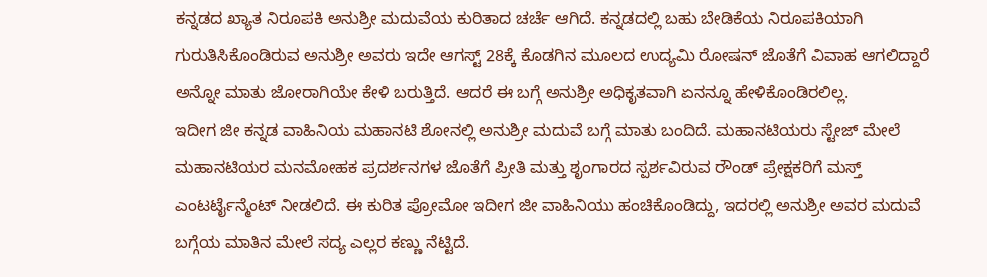ಕನ್ನಡದ ಖ್ಯಾತ ನಿರೂಪಕಿ ಅನುಶ್ರೀ ಮದುವೆಯ ಕುರಿತಾದ ಚರ್ಚೆ ಆಗಿದೆ. ಕನ್ನಡದಲ್ಲಿ ಬಹು ಬೇಡಿಕೆಯ ನಿರೂಪಕಿಯಾಗಿ ಗುರುತಿಸಿಕೊಂಡಿರುವ ಅನುಶ್ರೀ ಅವರು ಇದೇ ಆಗಸ್ಟ್ 28ಕ್ಕೆ ಕೊಡಗಿನ ಮೂಲದ ಉದ್ಯಮಿ ರೋಷನ್ ಜೊತೆಗೆ ವಿವಾಹ ಆಗಲಿದ್ದಾರೆ ಅನ್ನೋ ಮಾತು ಜೋರಾಗಿಯೇ ಕೇಳಿ ಬರುತ್ತಿದೆ. ಆದರೆ ಈ ಬಗ್ಗೆ ಅನುಶ್ರೀ ಅಧಿಕೃತವಾಗಿ ಏನನ್ನೂ ಹೇಳಿಕೊಂಡಿರಲಿಲ್ಲ.
ಇದೀಗ ಜೀ ಕನ್ನಡ ವಾಹಿನಿಯ ಮಹಾನಟಿ ಶೋನಲ್ಲಿ ಅನುಶ್ರೀ ಮದುವೆ ಬಗ್ಗೆ ಮಾತು ಬಂದಿದೆ. ಮಹಾನಟಿಯರು ಸ್ಟೇಜ್ ಮೇಲೆ ಮಹಾನಟಿಯರ ಮನಮೋಹಕ ಪ್ರದರ್ಶನಗಳ ಜೊತೆಗೆ ಪ್ರೀತಿ ಮತ್ತು ಶೃಂಗಾರದ ಸ್ಪರ್ಶವಿರುವ ರೌಂಡ್ ಪ್ರೇಕ್ಷಕರಿಗೆ ಮಸ್ತ್ ಎಂಟರ್ಟೈನ್ಮೆಂಟ್ ನೀಡಲಿದೆ. ಈ ಕುರಿತ ಪ್ರೋಮೋ ಇದೀಗ ಜೀ ವಾಹಿನಿಯು ಹಂಚಿಕೊಂಡಿದ್ದು, ಇದರಲ್ಲಿ ಅನುಶ್ರೀ ಅವರ ಮದುವೆ ಬಗ್ಗೆಯ ಮಾತಿನ ಮೇಲೆ ಸದ್ಯ ಎಲ್ಲರ ಕಣ್ಣು ನೆಟ್ಟಿದೆ.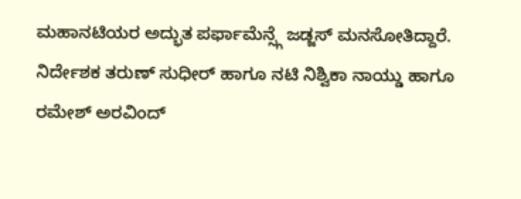ಮಹಾನಟಿಯರ ಅದ್ಭುತ ಪರ್ಫಾಮೆನ್ಸ್ಗೆ ಜಡ್ಜಸ್ ಮನಸೋತಿದ್ದಾರೆ. ನಿರ್ದೇಶಕ ತರುಣ್ ಸುಧೀರ್ ಹಾಗೂ ನಟಿ ನಿಶ್ವಿಕಾ ನಾಯ್ಡು ಹಾಗೂ ರಮೇಶ್ ಅರವಿಂದ್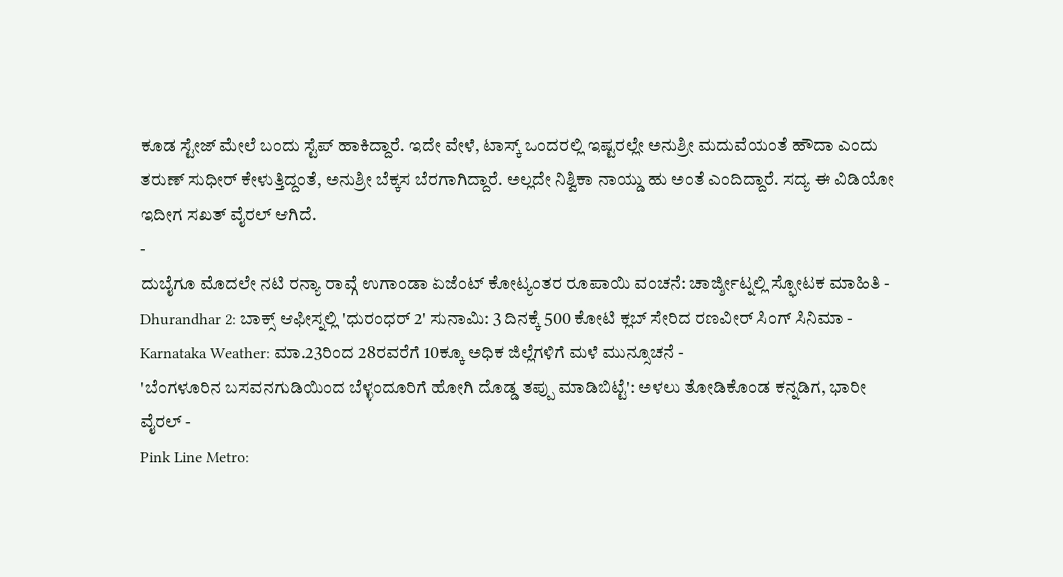ಕೂಡ ಸ್ಟೇಜ್ ಮೇಲೆ ಬಂದು ಸ್ಟೆಪ್ ಹಾಕಿದ್ದಾರೆ. ಇದೇ ವೇಳೆ, ಟಾಸ್ಕ್ ಒಂದರಲ್ಲಿ ಇಷ್ಟರಲ್ಲೇ ಅನುಶ್ರೀ ಮದುವೆಯಂತೆ ಹೌದಾ ಎಂದು ತರುಣ್ ಸುಧೀರ್ ಕೇಳುತ್ತಿದ್ದಂತೆ, ಅನುಶ್ರೀ ಬೆಕ್ಕಸ ಬೆರಗಾಗಿದ್ದಾರೆ. ಅಲ್ಲದೇ ನಿಶ್ವಿಕಾ ನಾಯ್ಡು ಹು ಅಂತೆ ಎಂದಿದ್ದಾರೆ. ಸದ್ಯ ಈ ವಿಡಿಯೋ ಇದೀಗ ಸಖತ್ ವೈರಲ್ ಆಗಿದೆ.
-
ದುಬೈಗೂ ಮೊದಲೇ ನಟಿ ರನ್ಯಾ ರಾವ್ಗೆ ಉಗಾಂಡಾ ಏಜೆಂಟ್ ಕೋಟ್ಯಂತರ ರೂಪಾಯಿ ವಂಚನೆ: ಚಾರ್ಜ್ಶೀಟ್ನಲ್ಲಿ ಸ್ಫೋಟಕ ಮಾಹಿತಿ -
Dhurandhar 2: ಬಾಕ್ಸ್ ಆಫೀಸ್ನಲ್ಲಿ 'ಧುರಂಧರ್ 2' ಸುನಾಮಿ: 3 ದಿನಕ್ಕೆ 500 ಕೋಟಿ ಕ್ಲಬ್ ಸೇರಿದ ರಣವೀರ್ ಸಿಂಗ್ ಸಿನಿಮಾ -
Karnataka Weather: ಮಾ.23ರಿಂದ 28ರವರೆಗೆ 10ಕ್ಕೂ ಅಧಿಕ ಜಿಲ್ಲೆಗಳಿಗೆ ಮಳೆ ಮುನ್ಸೂಚನೆ -
'ಬೆಂಗಳೂರಿನ ಬಸವನಗುಡಿಯಿಂದ ಬೆಳ್ಳಂದೂರಿಗೆ ಹೋಗಿ ದೊಡ್ಡ ತಪ್ಪು ಮಾಡಿಬಿಟ್ಟೆ': ಅಳಲು ತೋಡಿಕೊಂಡ ಕನ್ನಡಿಗ, ಭಾರೀ ವೈರಲ್ -
Pink Line Metro: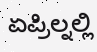ಏಪ್ರಿಲ್ನಲ್ಲಿ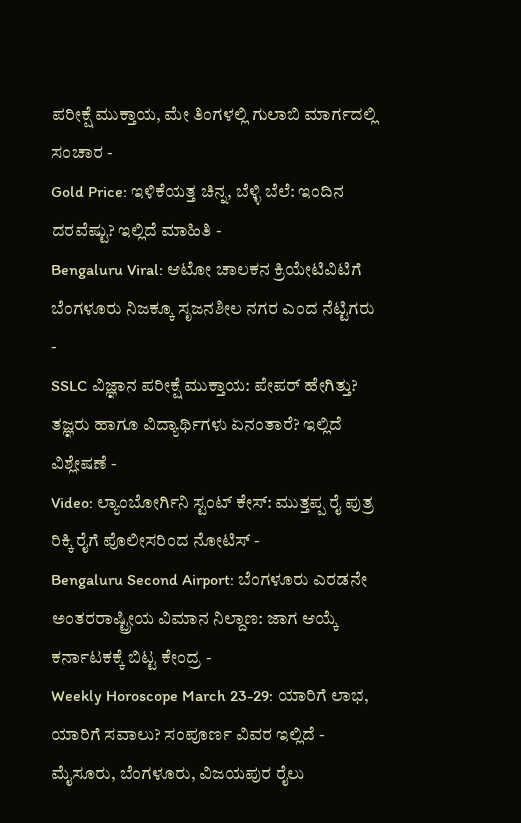ಪರೀಕ್ಷೆ ಮುಕ್ತಾಯ, ಮೇ ತಿಂಗಳಲ್ಲಿ ಗುಲಾಬಿ ಮಾರ್ಗದಲ್ಲಿ ಸಂಚಾರ -
Gold Price: ಇಳಿಕೆಯತ್ತ ಚಿನ್ನ, ಬೆಳ್ಳಿ ಬೆಲೆ: ಇಂದಿನ ದರವೆಷ್ಟು? ಇಲ್ಲಿದೆ ಮಾಹಿತಿ -
Bengaluru Viral: ಆಟೋ ಚಾಲಕನ ಕ್ರಿಯೇಟಿವಿಟಿಗೆ ಬೆಂಗಳೂರು ನಿಜಕ್ಕೂ ಸೃಜನಶೀಲ ನಗರ ಎಂದ ನೆಟ್ಟಿಗರು -
SSLC ವಿಜ್ಞಾನ ಪರೀಕ್ಷೆ ಮುಕ್ತಾಯ: ಪೇಪರ್ ಹೇಗಿತ್ತು? ತಜ್ಞರು ಹಾಗೂ ವಿದ್ಯಾರ್ಥಿಗಳು ಏನಂತಾರೆ? ಇಲ್ಲಿದೆ ವಿಶ್ಲೇಷಣೆ -
Video: ಲ್ಯಾಂಬೋರ್ಗಿನಿ ಸ್ಟಂಟ್ ಕೇಸ್: ಮುತ್ತಪ್ಪ ರೈ ಪುತ್ರ ರಿಕ್ಕಿ ರೈಗೆ ಪೊಲೀಸರಿಂದ ನೋಟಿಸ್ -
Bengaluru Second Airport: ಬೆಂಗಳೂರು ಎರಡನೇ ಅಂತರರಾಷ್ಟ್ರೀಯ ವಿಮಾನ ನಿಲ್ದಾಣ: ಜಾಗ ಆಯ್ಕೆ ಕರ್ನಾಟಕಕ್ಕೆ ಬಿಟ್ಟ ಕೇಂದ್ರ -
Weekly Horoscope March 23-29: ಯಾರಿಗೆ ಲಾಭ, ಯಾರಿಗೆ ಸವಾಲು? ಸಂಪೂರ್ಣ ವಿವರ ಇಲ್ಲಿದೆ -
ಮೈಸೂರು, ಬೆಂಗಳೂರು, ವಿಜಯಪುರ ರೈಲು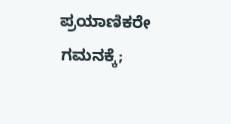ಪ್ರಯಾಣಿಕರೇ ಗಮನಕ್ಕೆ;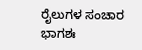ರೈಲುಗಳ ಸಂಚಾರ ಭಾಗಶಃ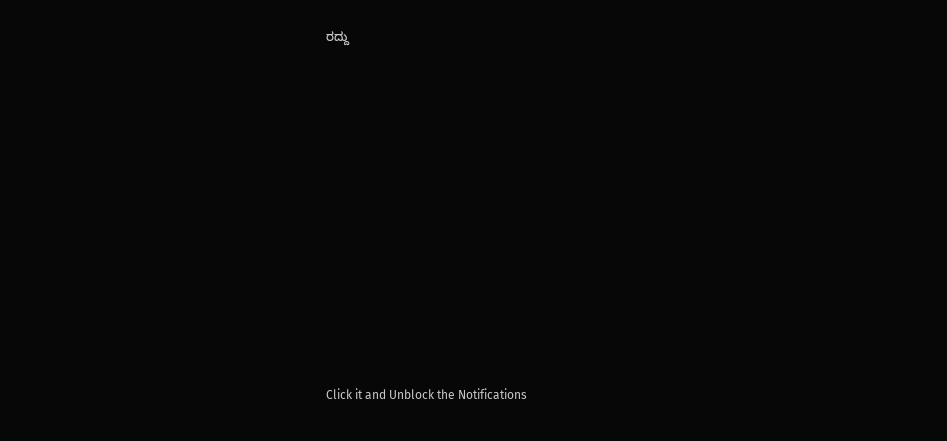ರದ್ದು












Click it and Unblock the Notifications